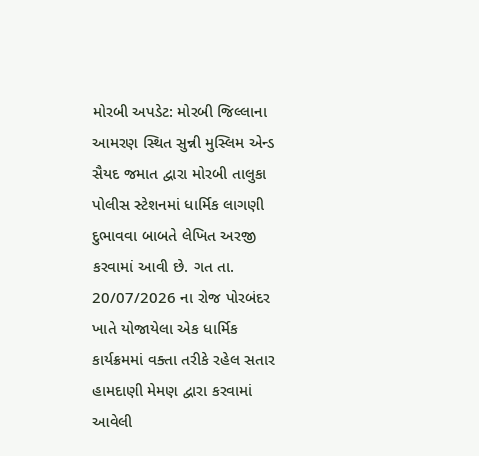મોરબી અપડેટ: મોરબી જિલ્લાના આમરણ સ્થિત સુન્ની મુસ્લિમ એન્ડ સૈયદ જમાત દ્વારા મોરબી તાલુકા પોલીસ સ્ટેશનમાં ધાર્મિક લાગણી દુભાવવા બાબતે લેખિત અરજી કરવામાં આવી છે. ગત તા. 20/07/2026 ના રોજ પોરબંદર ખાતે યોજાયેલા એક ધાર્મિક કાર્યક્રમમાં વક્તા તરીકે રહેલ સતાર હામદાણી મેમણ દ્વારા કરવામાં આવેલી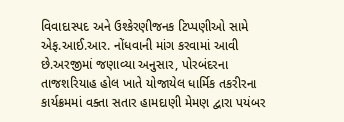વિવાદાસ્પદ અને ઉશ્કેરણીજનક ટિપ્પણીઓ સામે એફ.આઈ.આર. નોંધવાની માંગ કરવામાં આવી છે.અરજીમાં જણાવ્યા અનુસાર, પોરબંદરના તાજશરિયાહ હોલ ખાતે યોજાયેલ ધાર્મિક તકરીરના કાર્યક્રમમાં વક્તા સતાર હામદાણી મેમણ દ્વારા પયંબર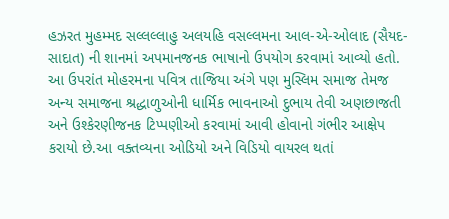હઝરત મુહમ્મદ સલ્લલ્લાહુ અલયહિ વસલ્લમના આલ-એ-ઓલાદ (સૈયદ-સાદાત) ની શાનમાં અપમાનજનક ભાષાનો ઉપયોગ કરવામાં આવ્યો હતો. આ ઉપરાંત મોહરમના પવિત્ર તાજિયા અંગે પણ મુસ્લિમ સમાજ તેમજ અન્ય સમાજના શ્રદ્ધાળુઓની ધાર્મિક ભાવનાઓ દુભાય તેવી અણછાજતી અને ઉશ્કેરણીજનક ટિપ્પણીઓ કરવામાં આવી હોવાનો ગંભીર આક્ષેપ કરાયો છે.આ વક્તવ્યના ઓડિયો અને વિડિયો વાયરલ થતાં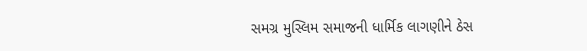સમગ્ર મુસ્લિમ સમાજની ધાર્મિક લાગણીને ઠેસ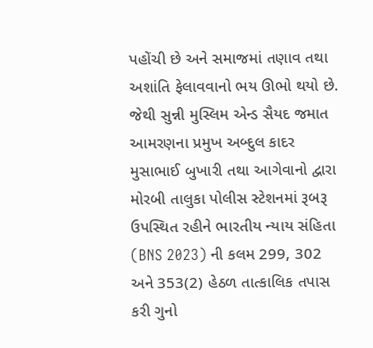પહોંચી છે અને સમાજમાં તણાવ તથા અશાંતિ ફેલાવવાનો ભય ઊભો થયો છે. જેથી સુન્ની મુસ્લિમ એન્ડ સૈયદ જમાત આમરણના પ્રમુખ અબ્દુલ કાદર મુસાભાઈ બુખારી તથા આગેવાનો દ્વારા મોરબી તાલુકા પોલીસ સ્ટેશનમાં રૂબરૂ ઉપસ્થિત રહીને ભારતીય ન્યાય સંહિતા (BNS 2023) ની કલમ 299, 302 અને 353(2) હેઠળ તાત્કાલિક તપાસ કરી ગુનો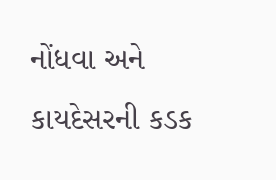નોંધવા અને કાયદેસરની કડક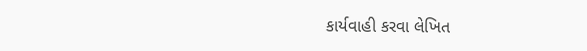કાર્યવાહી કરવા લેખિત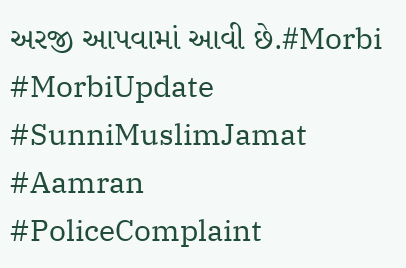અરજી આપવામાં આવી છે.#Morbi #MorbiUpdate #SunniMuslimJamat #Aamran #PoliceComplaint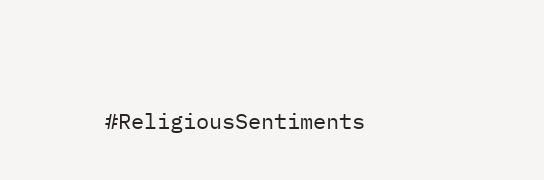#ReligiousSentiments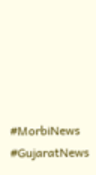#MorbiNews #GujaratNews